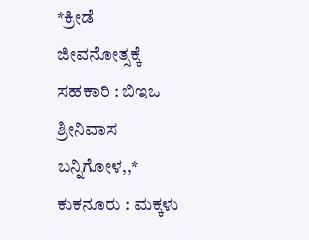*ಕ್ರೀಡೆ ಜೀವನೋತ್ಸಕ್ಕೆ ಸಹಕಾರಿ : ಬಿಇಒ ಶ್ರೀನಿವಾಸ ಬನ್ನಿಗೋಳ,,*
ಕುಕನೂರು : ಮಕ್ಕಳು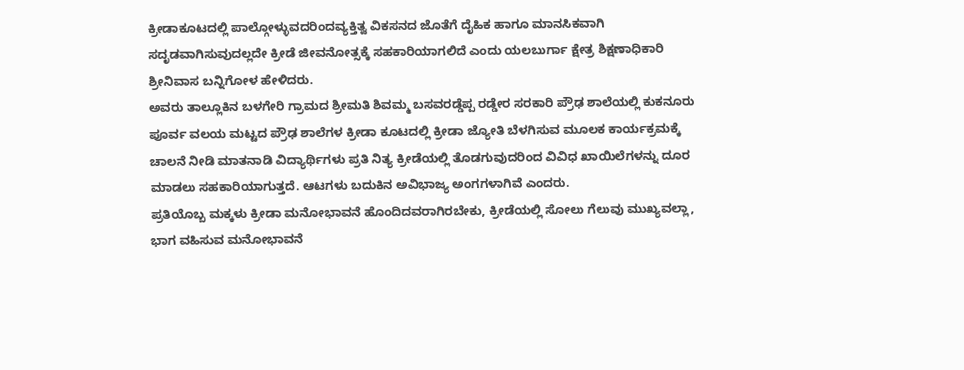ಕ್ರೀಡಾಕೂಟದಲ್ಲಿ ಪಾಲ್ಗೋಳ್ಳುವದರಿಂದವ್ಯಕ್ತಿತ್ವ ವಿಕಸನದ ಜೊತೆಗೆ ದೈಹಿಕ ಹಾಗೂ ಮಾನಸಿಕವಾಗಿ ಸದೃಡವಾಗಿಸುವುದಲ್ಲದೇ ಕ್ರೀಡೆ ಜೀವನೋತ್ಸಕ್ಕೆ ಸಹಕಾರಿಯಾಗಲಿದೆ ಎಂದು ಯಲಬುರ್ಗಾ ಕ್ಷೇತ್ರ ಶಿಕ್ಷಣಾಧಿಕಾರಿ ಶ್ರೀನಿವಾಸ ಬನ್ನಿಗೋಳ ಹೇಳಿದರು.
ಅವರು ತಾಲ್ಲೂಕಿನ ಬಳಗೇರಿ ಗ್ರಾಮದ ಶ್ರೀಮತಿ ಶಿವಮ್ಮ ಬಸವರಡ್ಡೆಪ್ಪ ರಡ್ಡೇರ ಸರಕಾರಿ ಪ್ರೌಢ ಶಾಲೆಯಲ್ಲಿ ಕುಕನೂರು ಪೂರ್ವ ವಲಯ ಮಟ್ಟದ ಪ್ರೌಢ ಶಾಲೆಗಳ ಕ್ರೀಡಾ ಕೂಟದಲ್ಲಿ ಕ್ರೀಡಾ ಜ್ಯೋತಿ ಬೆಳಗಿಸುವ ಮೂಲಕ ಕಾರ್ಯಕ್ರಮಕ್ಕೆ ಚಾಲನೆ ನೀಡಿ ಮಾತನಾಡಿ ವಿದ್ಯಾರ್ಥಿಗಳು ಪ್ರತಿ ನಿತ್ಯ ಕ್ರೀಡೆಯಲ್ಲಿ ತೊಡಗುವುದರಿಂದ ವಿವಿಧ ಖಾಯಿಲೆಗಳನ್ನು ದೂರ ಮಾಡಲು ಸಹಕಾರಿಯಾಗುತ್ತದೆ. ಆಟಗಳು ಬದುಕಿನ ಅವಿಭಾಜ್ಯ ಅಂಗಗಳಾಗಿವೆ ಎಂದರು.
ಪ್ರತಿಯೊಬ್ಬ ಮಕ್ಕಳು ಕ್ರೀಡಾ ಮನೋಭಾವನೆ ಹೊಂದಿದವರಾಗಿರಬೇಕು, ಕ್ರೀಡೆಯಲ್ಲಿ ಸೋಲು ಗೆಲುವು ಮುಖ್ಯವಲ್ಲಾ, ಭಾಗ ವಹಿಸುವ ಮನೋಭಾವನೆ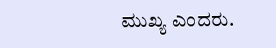ಮುಖ್ಯ ಎಂದರು.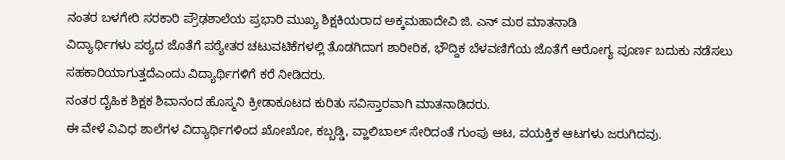ನಂತರ ಬಳಗೇರಿ ಸರಕಾರಿ ಪ್ರೌಢಶಾಲೆಯ ಪ್ರಭಾರಿ ಮುಖ್ಯ ಶಿಕ್ಷಕಿಯರಾದ ಅಕ್ಕಮಹಾದೇವಿ ಜಿ. ಎನ್ ಮಠ ಮಾತನಾಡಿ
ವಿದ್ಯಾರ್ಥಿಗಳು ಪಠ್ಯದ ಜೊತೆಗೆ ಪಠ್ಯೇತರ ಚಟುವಟಿಕೆಗಳಲ್ಲಿ ತೊಡಗಿದಾಗ ಶಾರೀರಿಕ, ಭೌದ್ದಿಕ ಬೆಳವಣಿಗೆಯ ಜೊತೆಗೆ ಆರೋಗ್ಯ ಪೂರ್ಣ ಬದುಕು ನಡೆಸಲು ಸಹಕಾರಿಯಾಗುತ್ತದೆಎಂದು ವಿದ್ಯಾರ್ಥಿಗಳಿಗೆ ಕರೆ ನೀಡಿದರು.
ನಂತರ ದೈಹಿಕ ಶಿಕ್ಷಕ ಶಿವಾನಂದ ಹೊಸ್ಮನಿ ಕ್ರೀಡಾಕೂಟದ ಕುರಿತು ಸವಿಸ್ತಾರವಾಗಿ ಮಾತನಾಡಿದರು.
ಈ ವೇಳೆ ವಿವಿಧ ಶಾಲೆಗಳ ವಿದ್ಯಾರ್ಥಿಗಳಿಂದ ಖೋಖೋ, ಕಬ್ಬಡ್ಡಿ, ವ್ಹಾಲಿಬಾಲ್ ಸೇರಿದಂತೆ ಗುಂಪು ಆಟ, ವಯಕ್ತಿಕ ಆಟಗಳು ಜರುಗಿದವು.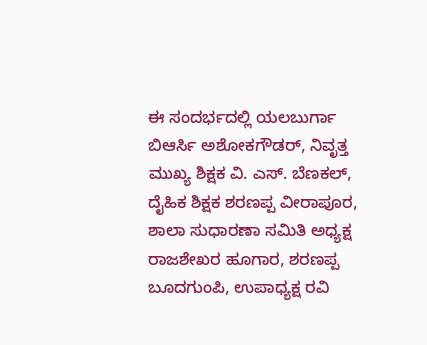ಈ ಸಂದರ್ಭದಲ್ಲಿ ಯಲಬುರ್ಗಾ ಬಿಆರ್ಸಿ ಅಶೋಕಗೌಡರ್, ನಿವೃತ್ತ ಮುಖ್ಯ ಶಿಕ್ಷಕ ವಿ. ಎಸ್. ಬೆಣಕಲ್, ದೈಹಿಕ ಶಿಕ್ಷಕ ಶರಣಪ್ಪ ವೀರಾಪೂರ, ಶಾಲಾ ಸುಧಾರಣಾ ಸಮಿತಿ ಅಧ್ಯಕ್ಷ ರಾಜಶೇಖರ ಹೂಗಾರ, ಶರಣಪ್ಪ ಬೂದಗುಂಪಿ, ಉಪಾಧ್ಯಕ್ಷ ರವಿ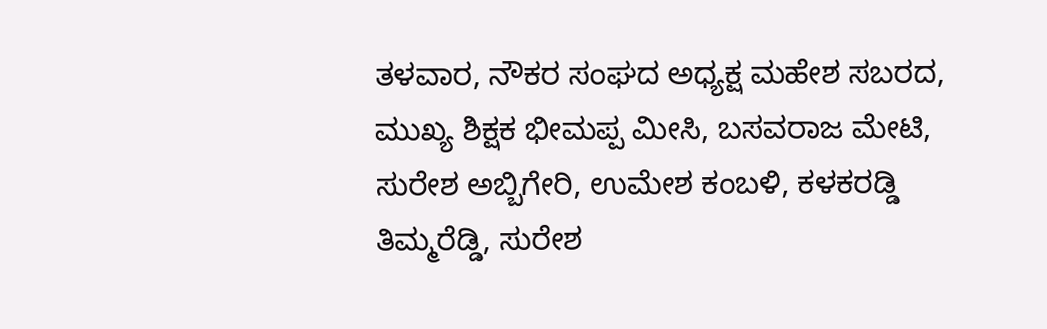ತಳವಾರ, ನೌಕರ ಸಂಘದ ಅಧ್ಯಕ್ಷ ಮಹೇಶ ಸಬರದ, ಮುಖ್ಯ ಶಿಕ್ಷಕ ಭೀಮಪ್ಪ ಮೀಸಿ, ಬಸವರಾಜ ಮೇಟಿ, ಸುರೇಶ ಅಬ್ಬಿಗೇರಿ, ಉಮೇಶ ಕಂಬಳಿ, ಕಳಕರಡ್ಡಿ ತಿಮ್ಮರೆಡ್ಡಿ, ಸುರೇಶ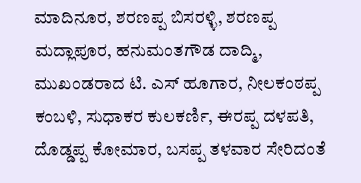ಮಾದಿನೂರ, ಶರಣಪ್ಪ ಬಿಸರಳ್ಳಿ, ಶರಣಪ್ಪ ಮದ್ಲಾಪೂರ, ಹನುಮಂತಗೌಡ ದಾದ್ಮಿ, ಮುಖಂಡರಾದ ಟಿ. ಎಸ್ ಹೂಗಾರ, ನೀಲಕಂಠಪ್ಪ ಕಂಬಳಿ, ಸುಧಾಕರ ಕುಲಕರ್ಣಿ, ಈರಪ್ಪ ದಳಪತಿ, ದೊಡ್ಡಪ್ಪ ಕೋಮಾರ, ಬಸಪ್ಪ ತಳವಾರ ಸೇರಿದಂತೆ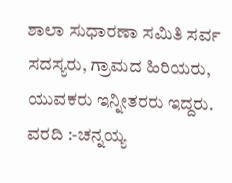ಶಾಲಾ ಸುಧಾರಣಾ ಸಮಿತಿ ಸರ್ವ ಸದಸ್ಯರು, ಗ್ರಾಮದ ಹಿರಿಯರು, ಯುವಕರು ಇನ್ನೀತರರು ಇದ್ದರು.
ವರದಿ :-ಚನ್ನಯ್ಯ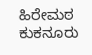ಹಿರೇಮಠ ಕುಕನೂರು